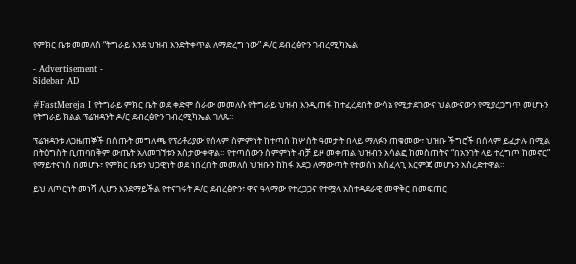የምክር ቤቱ መመለስ “ትግራይ እንደ ህዝብ እንድትቀጥል ለማድረግ ነው” ዶ/ር ደብረፅዮን ገብረሚካኤል

- Advertisement -
Sidebar AD

#FastMereja I የትግራይ ምክር ቤት ወደ ቀድሞ ስራው መመለሱ የትግራይ ህዝብ እንዲጠፋ ከተፈረደበት ውሳኔ የሚታደገውና ህልውናውን የሚያረጋግጥ መሆኑን የትግራይ ክልል ፕሬዝዳንት ዶ/ር ደብረፅዮን ገብረሚካኤል ገለጹ።

ፕሬዝዳንቱ ለጋዜጠኞች በሰጡት መግለጫ የፕሪቶሪያው የሰላም ስምምነት ከተጣሰ ከሦስት ዓመታት በላይ ማለፉን ጠቁመው፣ ህዝቡ ችግሮች በሰላም ይፈታሉ በሚል በትዕግስት ቢጠባበቅም ውጤት አለመገኘቱን አስታውቀዋል። የተጣሰውን ስምምነት ብቻ ይዞ መቀጠል ህዝብን አሳልፎ ከመስጠትና “በአንገት ላይ ተረግጦ ከመኖር” የማይተናነስ በመሆኑ፣ የምክር ቤቱን ህጋዊነት ወደ ነበረበት መመለስ ህዝቡን ከከፋ አደጋ ለማውጣት የተወሰነ አስፈላጊ እርምጃ መሆኑን አስረድተዋል።

ይህ ለጦርነት መነሻ ሊሆን እንደማይችል የተናገሩት ዶ/ር ደብረፅዮን፣ ዋና ዓላማው የተረጋጋና የተሟላ አስተዳደራዊ መዋቅር በመፍጠር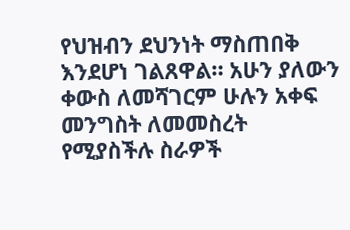የህዝብን ደህንነት ማስጠበቅ እንደሆነ ገልጸዋል። አሁን ያለውን ቀውስ ለመሻገርም ሁሉን አቀፍ መንግስት ለመመስረት የሚያስችሉ ስራዎች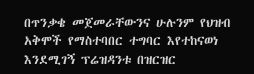በጥንቃቄ መጀመራቸውንና ሁሉንም የህዝብ አቅሞች የማስተባበር ተግባር እየተከናወነ እንደሚገኝ ፕሬዝዳንቱ በዝርዝር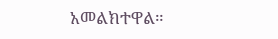አመልክተዋል።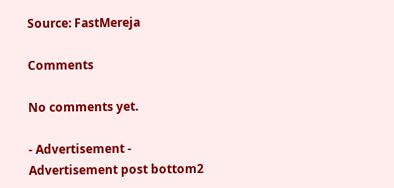Source: FastMereja

Comments

No comments yet.

- Advertisement -
Advertisement post bottom2